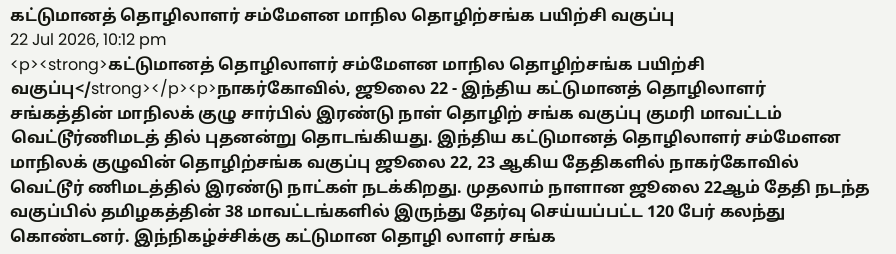கட்டுமானத் தொழிலாளர் சம்மேளன மாநில தொழிற்சங்க பயிற்சி வகுப்பு
22 Jul 2026, 10:12 pm
<p><strong>கட்டுமானத் தொழிலாளர் சம்மேளன மாநில தொழிற்சங்க பயிற்சி வகுப்பு</strong></p><p>நாகர்கோவில், ஜூலை 22 - இந்திய கட்டுமானத் தொழிலாளர் சங்கத்தின் மாநிலக் குழு சார்பில் இரண்டு நாள் தொழிற் சங்க வகுப்பு குமரி மாவட்டம் வெட்டூர்ணிமடத் தில் புதனன்று தொடங்கியது. இந்திய கட்டுமானத் தொழிலாளர் சம்மேளன மாநிலக் குழுவின் தொழிற்சங்க வகுப்பு ஜூலை 22, 23 ஆகிய தேதிகளில் நாகர்கோவில் வெட்டூர் ணிமடத்தில் இரண்டு நாட்கள் நடக்கிறது. முதலாம் நாளான ஜூலை 22ஆம் தேதி நடந்த வகுப்பில் தமிழகத்தின் 38 மாவட்டங்களில் இருந்து தேர்வு செய்யப்பட்ட 120 பேர் கலந்து கொண்டனர். இந்நிகழ்ச்சிக்கு கட்டுமான தொழி லாளர் சங்க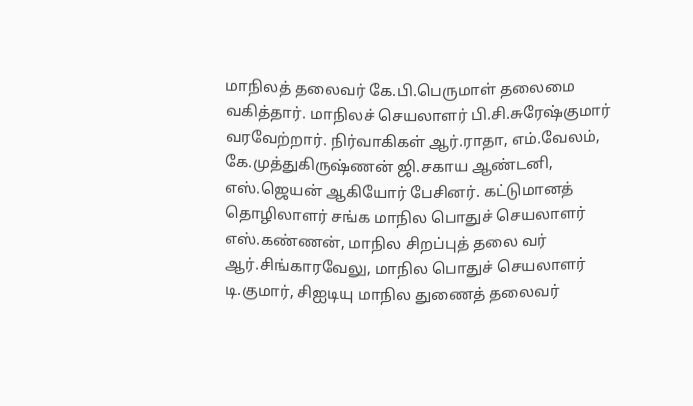மாநிலத் தலைவர் கே.பி.பெருமாள் தலைமை வகித்தார். மாநிலச் செயலாளர் பி.சி.சுரேஷ்குமார் வரவேற்றார். நிர்வாகிகள் ஆர்.ராதா, எம்.வேலம், கே.முத்துகிருஷ்ணன் ஜி.சகாய ஆண்டனி, எஸ்.ஜெயன் ஆகியோர் பேசினர். கட்டுமானத் தொழிலாளர் சங்க மாநில பொதுச் செயலாளர் எஸ்.கண்ணன், மாநில சிறப்புத் தலை வர் ஆர்.சிங்காரவேலு, மாநில பொதுச் செயலாளர் டி.குமார், சிஐடியு மாநில துணைத் தலைவர்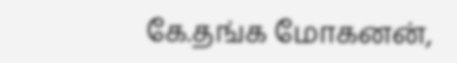கே.தங்க மோகனன்,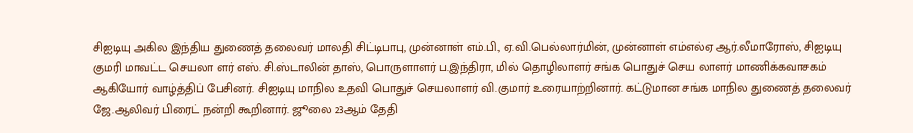சிஐடியு அகில இந்திய துணைத் தலைவர் மாலதி சிட்டிபாபு, முன்னாள் எம்.பி., ஏ.வி.பெல்லார்மின், முன்னாள் எம்எல்ஏ ஆர்.லீமாரோஸ், சிஐடியு குமரி மாவட்ட செயலா ளர் எஸ். சி.ஸ்டாலின் தாஸ், பொருளாளர் ப.இந்திரா, மில் தொழிலாளர் சங்க பொதுச் செய லாளர் மாணிக்கவாசகம் ஆகியோர் வாழ்த்திப் பேசினர். சிஐடியு மாநில உதவி பொதுச் செயலாளர் வி.குமார் உரையாற்றினார். கட்டுமான சங்க மாநில துணைத் தலைவர் ஜே.ஆலிவர் பிரைட் நன்றி கூறினார். ஜூலை 23ஆம் தேதி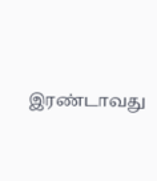இரண்டாவது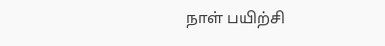நாள் பயிற்சி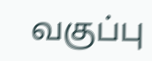வகுப்பு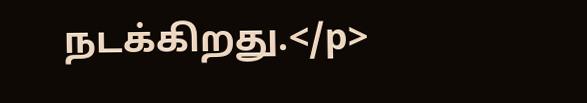நடக்கிறது.</p>